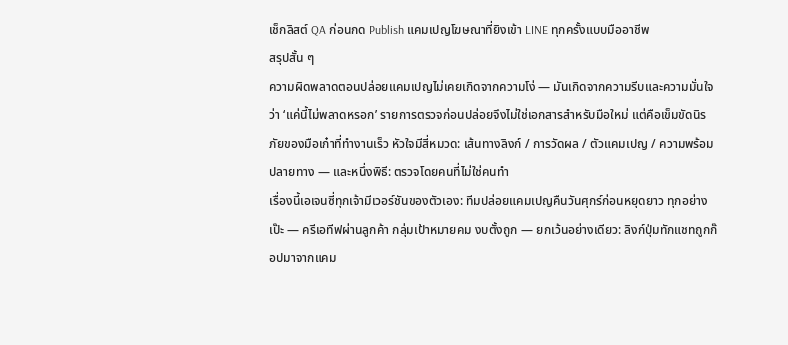เช็กลิสต์ QA ก่อนกด Publish แคมเปญโฆษณาที่ยิงเข้า LINE ทุกครั้งแบบมืออาชีพ
สรุปสั้น ๆ
ความผิดพลาดตอนปล่อยแคมเปญไม่เคยเกิดจากความโง่ — มันเกิดจากความรีบและความมั่นใจว่า ‘แค่นี้ไม่พลาดหรอก’ รายการตรวจก่อนปล่อยจึงไม่ใช่เอกสารสำหรับมือใหม่ แต่คือเข็มขัดนิรภัยของมือเก๋าที่ทำงานเร็ว หัวใจมีสี่หมวด: เส้นทางลิงก์ / การวัดผล / ตัวแคมเปญ / ความพร้อมปลายทาง — และหนึ่งพิธี: ตรวจโดยคนที่ไม่ใช่คนทำ
เรื่องนี้เอเจนซี่ทุกเจ้ามีเวอร์ชันของตัวเอง: ทีมปล่อยแคมเปญคืนวันศุกร์ก่อนหยุดยาว ทุกอย่างเป๊ะ — ครีเอทีฟผ่านลูกค้า กลุ่มเป้าหมายคม งบตั้งถูก — ยกเว้นอย่างเดียว: ลิงก์ปุ่มทักแชทถูกก๊อปมาจากแคม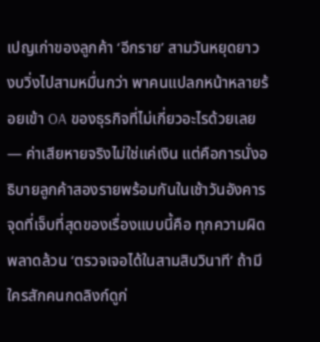เปญเก่าของลูกค้า ‘อีกราย’ สามวันหยุดยาว งบวิ่งไปสามหมื่นกว่า พาคนแปลกหน้าหลายร้อยเข้า OA ของธุรกิจที่ไม่เกี่ยวอะไรด้วยเลย — ค่าเสียหายจริงไม่ใช่แค่เงิน แต่คือการนั่งอธิบายลูกค้าสองรายพร้อมกันในเช้าวันอังคาร
จุดที่เจ็บที่สุดของเรื่องแบบนี้คือ ทุกความผิดพลาดล้วน ‘ตรวจเจอได้ในสามสิบวินาที’ ถ้ามีใครสักคนกดลิงก์ดูก่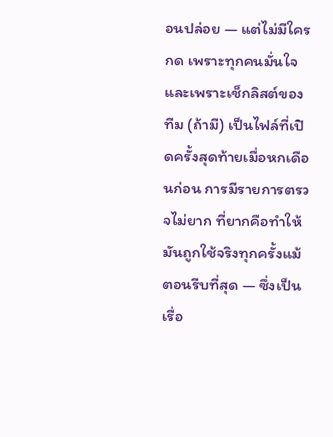อนปล่อย — แต่ไม่มีใครกด เพราะทุกคนมั่นใจ และเพราะเช็กลิสต์ของทีม (ถ้ามี) เป็นไฟล์ที่เปิดครั้งสุดท้ายเมื่อหกเดือนก่อน การมีรายการตรวจไม่ยาก ที่ยากคือทำให้มันถูกใช้จริงทุกครั้งแม้ตอนรีบที่สุด — ซึ่งเป็นเรื่อ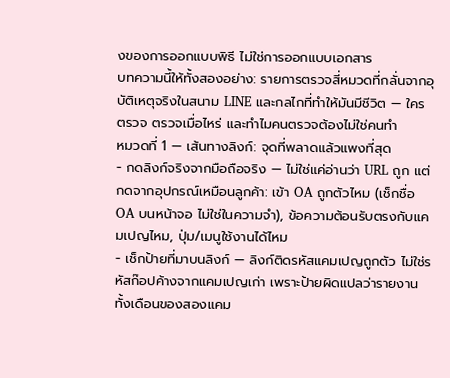งของการออกแบบพิธี ไม่ใช่การออกแบบเอกสาร
บทความนี้ให้ทั้งสองอย่าง: รายการตรวจสี่หมวดที่กลั่นจากอุบัติเหตุจริงในสนาม LINE และกลไกที่ทำให้มันมีชีวิต — ใครตรวจ ตรวจเมื่อไหร่ และทำไมคนตรวจต้องไม่ใช่คนทำ
หมวดที่ 1 — เส้นทางลิงก์: จุดที่พลาดแล้วแพงที่สุด
- กดลิงก์จริงจากมือถือจริง — ไม่ใช่แค่อ่านว่า URL ถูก แต่กดจากอุปกรณ์เหมือนลูกค้า: เข้า OA ถูกตัวไหม (เช็กชื่อ OA บนหน้าจอ ไม่ใช่ในความจำ), ข้อความต้อนรับตรงกับแคมเปญไหม, ปุ่ม/เมนูใช้งานได้ไหม
- เช็กป้ายที่มาบนลิงก์ — ลิงก์ติดรหัสแคมเปญถูกตัว ไม่ใช่รหัสก๊อปค้างจากแคมเปญเก่า เพราะป้ายผิดแปลว่ารายงานทั้งเดือนของสองแคม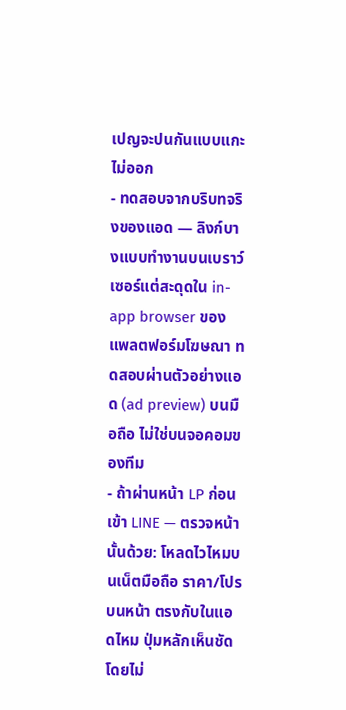เปญจะปนกันแบบแกะไม่ออก
- ทดสอบจากบริบทจริงของแอด — ลิงก์บางแบบทำงานบนเบราว์เซอร์แต่สะดุดใน in-app browser ของแพลตฟอร์มโฆษณา ทดสอบผ่านตัวอย่างแอด (ad preview) บนมือถือ ไม่ใช่บนจอคอมของทีม
- ถ้าผ่านหน้า LP ก่อนเข้า LINE — ตรวจหน้านั้นด้วย: โหลดไวไหมบนเน็ตมือถือ ราคา/โปรบนหน้า ตรงกับในแอดไหม ปุ่มหลักเห็นชัดโดยไม่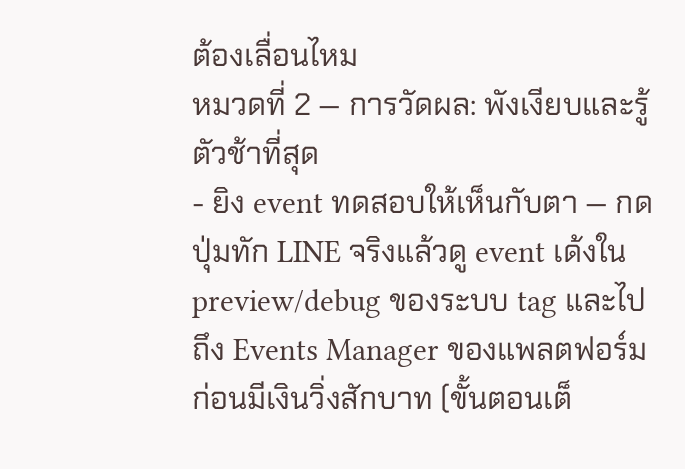ต้องเลื่อนไหม
หมวดที่ 2 — การวัดผล: พังเงียบและรู้ตัวช้าที่สุด
- ยิง event ทดสอบให้เห็นกับตา — กดปุ่มทัก LINE จริงแล้วดู event เด้งใน preview/debug ของระบบ tag และไปถึง Events Manager ของแพลตฟอร์ม ก่อนมีเงินวิ่งสักบาท (ขั้นตอนเต็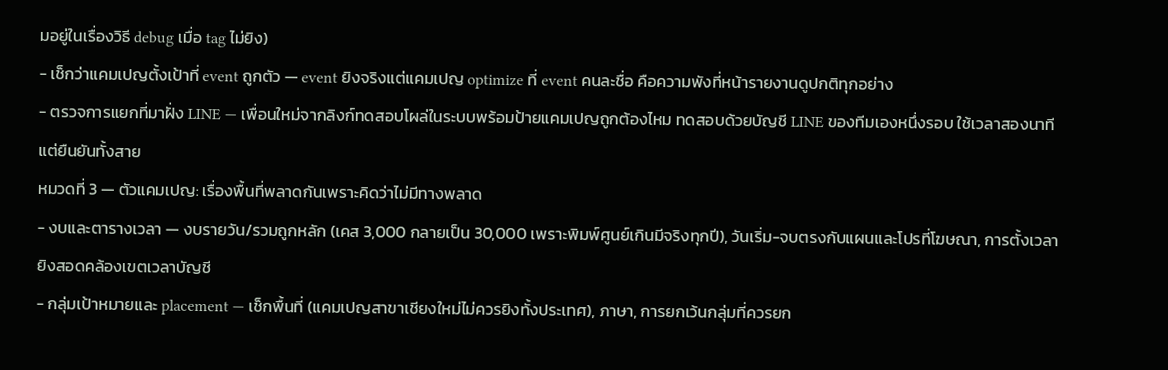มอยู่ในเรื่องวิธี debug เมื่อ tag ไม่ยิง)
- เช็กว่าแคมเปญตั้งเป้าที่ event ถูกตัว — event ยิงจริงแต่แคมเปญ optimize ที่ event คนละชื่อ คือความพังที่หน้ารายงานดูปกติทุกอย่าง
- ตรวจการแยกที่มาฝั่ง LINE — เพื่อนใหม่จากลิงก์ทดสอบโผล่ในระบบพร้อมป้ายแคมเปญถูกต้องไหม ทดสอบด้วยบัญชี LINE ของทีมเองหนึ่งรอบ ใช้เวลาสองนาทีแต่ยืนยันทั้งสาย
หมวดที่ 3 — ตัวแคมเปญ: เรื่องพื้นที่พลาดกันเพราะคิดว่าไม่มีทางพลาด
- งบและตารางเวลา — งบรายวัน/รวมถูกหลัก (เคส 3,000 กลายเป็น 30,000 เพราะพิมพ์ศูนย์เกินมีจริงทุกปี), วันเริ่ม-จบตรงกับแผนและโปรที่โฆษณา, การตั้งเวลายิงสอดคล้องเขตเวลาบัญชี
- กลุ่มเป้าหมายและ placement — เช็กพื้นที่ (แคมเปญสาขาเชียงใหม่ไม่ควรยิงทั้งประเทศ), ภาษา, การยกเว้นกลุ่มที่ควรยก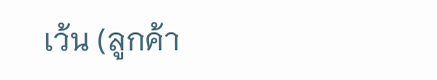เว้น (ลูกค้า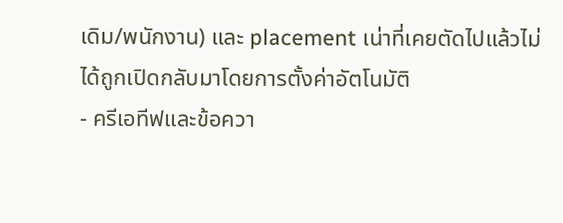เดิม/พนักงาน) และ placement เน่าที่เคยตัดไปแล้วไม่ได้ถูกเปิดกลับมาโดยการตั้งค่าอัตโนมัติ
- ครีเอทีฟและข้อควา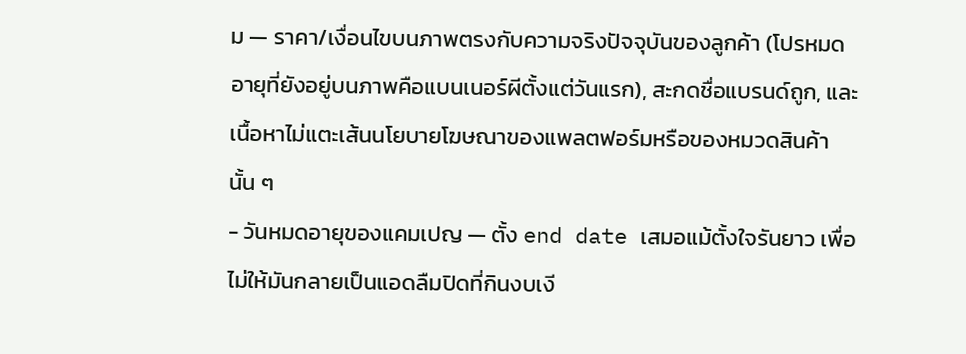ม — ราคา/เงื่อนไขบนภาพตรงกับความจริงปัจจุบันของลูกค้า (โปรหมดอายุที่ยังอยู่บนภาพคือแบนเนอร์ผีตั้งแต่วันแรก), สะกดชื่อแบรนด์ถูก, และเนื้อหาไม่แตะเส้นนโยบายโฆษณาของแพลตฟอร์มหรือของหมวดสินค้านั้น ๆ
- วันหมดอายุของแคมเปญ — ตั้ง end date เสมอแม้ตั้งใจรันยาว เพื่อไม่ให้มันกลายเป็นแอดลืมปิดที่กินงบเงี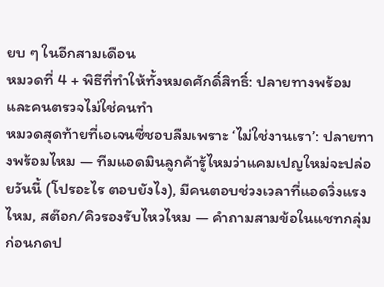ยบ ๆ ในอีกสามเดือน
หมวดที่ 4 + พิธีที่ทำให้ทั้งหมดศักดิ์สิทธิ์: ปลายทางพร้อม และคนตรวจไม่ใช่คนทำ
หมวดสุดท้ายที่เอเจนซี่ชอบลืมเพราะ ‘ไม่ใช่งานเรา’: ปลายทางพร้อมไหม — ทีมแอดมินลูกค้ารู้ไหมว่าแคมเปญใหม่จะปล่อยวันนี้ (โปรอะไร ตอบยังไง), มีคนตอบช่วงเวลาที่แอดวิ่งแรงไหม, สต๊อก/คิวรองรับไหวไหม — คำถามสามข้อในแชทกลุ่มก่อนกดป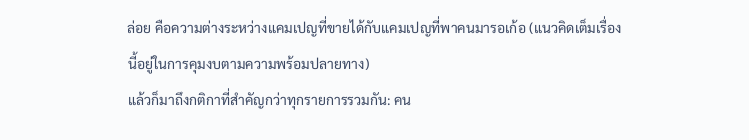ล่อย คือความต่างระหว่างแคมเปญที่ขายได้กับแคมเปญที่พาคนมารอเก้อ (แนวคิดเต็มเรื่องนี้อยู่ในการคุมงบตามความพร้อมปลายทาง)
แล้วก็มาถึงกติกาที่สำคัญกว่าทุกรายการรวมกัน: คน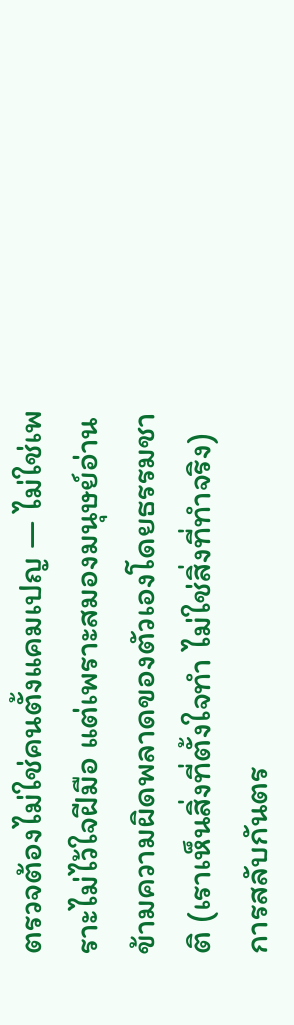ตรวจต้องไม่ใช่คนตั้งแคมเปญ — ไม่ใช่เพราะไม่ไว้ใจฝีมือ แต่เพราะสมองมนุษย์อ่านข้ามความผิดพลาดของตัวเองโดยธรรมชาติ (เราเห็นสิ่งที่ตั้งใจทำ ไม่ใช่สิ่งที่ทำจริง) การสลับกันตร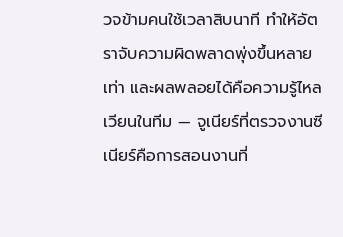วจข้ามคนใช้เวลาสิบนาที ทำให้อัตราจับความผิดพลาดพุ่งขึ้นหลายเท่า และผลพลอยได้คือความรู้ไหลเวียนในทีม — จูเนียร์ที่ตรวจงานซีเนียร์คือการสอนงานที่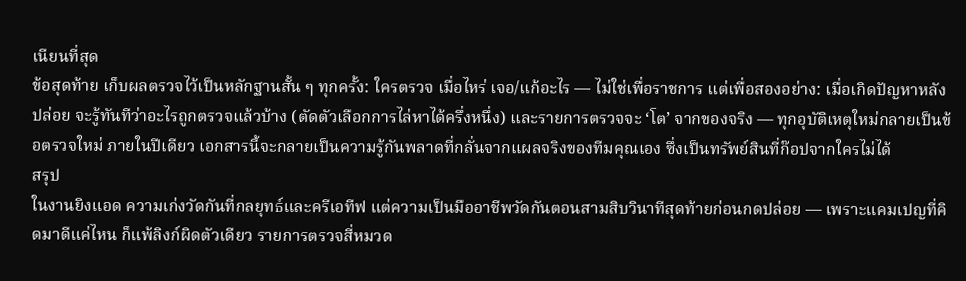เนียนที่สุด
ข้อสุดท้าย เก็บผลตรวจไว้เป็นหลักฐานสั้น ๆ ทุกครั้ง: ใครตรวจ เมื่อไหร่ เจอ/แก้อะไร — ไม่ใช่เพื่อราชการ แต่เพื่อสองอย่าง: เมื่อเกิดปัญหาหลังปล่อย จะรู้ทันทีว่าอะไรถูกตรวจแล้วบ้าง (ตัดตัวเลือกการไล่หาได้ครึ่งหนึ่ง) และรายการตรวจจะ ‘โต’ จากของจริง — ทุกอุบัติเหตุใหม่กลายเป็นข้อตรวจใหม่ ภายในปีเดียว เอกสารนี้จะกลายเป็นความรู้กันพลาดที่กลั่นจากแผลจริงของทีมคุณเอง ซึ่งเป็นทรัพย์สินที่ก๊อปจากใครไม่ได้
สรุป
ในงานยิงแอด ความเก่งวัดกันที่กลยุทธ์และครีเอทีฟ แต่ความเป็นมืออาชีพวัดกันตอนสามสิบวินาทีสุดท้ายก่อนกดปล่อย — เพราะแคมเปญที่คิดมาดีแค่ไหน ก็แพ้ลิงก์ผิดตัวเดียว รายการตรวจสี่หมวด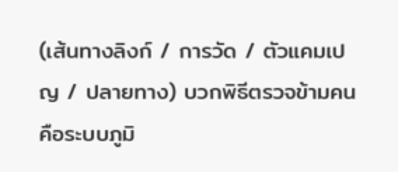(เส้นทางลิงก์ / การวัด / ตัวแคมเปญ / ปลายทาง) บวกพิธีตรวจข้ามคน คือระบบภูมิ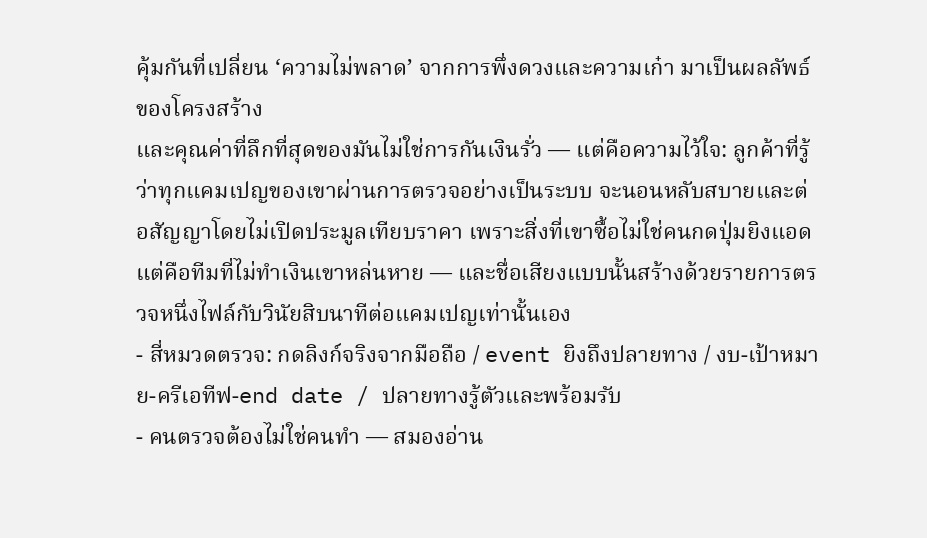คุ้มกันที่เปลี่ยน ‘ความไม่พลาด’ จากการพึ่งดวงและความเก๋า มาเป็นผลลัพธ์ของโครงสร้าง
และคุณค่าที่ลึกที่สุดของมันไม่ใช่การกันเงินรั่ว — แต่คือความไว้ใจ: ลูกค้าที่รู้ว่าทุกแคมเปญของเขาผ่านการตรวจอย่างเป็นระบบ จะนอนหลับสบายและต่อสัญญาโดยไม่เปิดประมูลเทียบราคา เพราะสิ่งที่เขาซื้อไม่ใช่คนกดปุ่มยิงแอด แต่คือทีมที่ไม่ทำเงินเขาหล่นหาย — และชื่อเสียงแบบนั้นสร้างด้วยรายการตรวจหนึ่งไฟล์กับวินัยสิบนาทีต่อแคมเปญเท่านั้นเอง
- สี่หมวดตรวจ: กดลิงก์จริงจากมือถือ / event ยิงถึงปลายทาง / งบ-เป้าหมาย-ครีเอทีฟ-end date / ปลายทางรู้ตัวและพร้อมรับ
- คนตรวจต้องไม่ใช่คนทำ — สมองอ่าน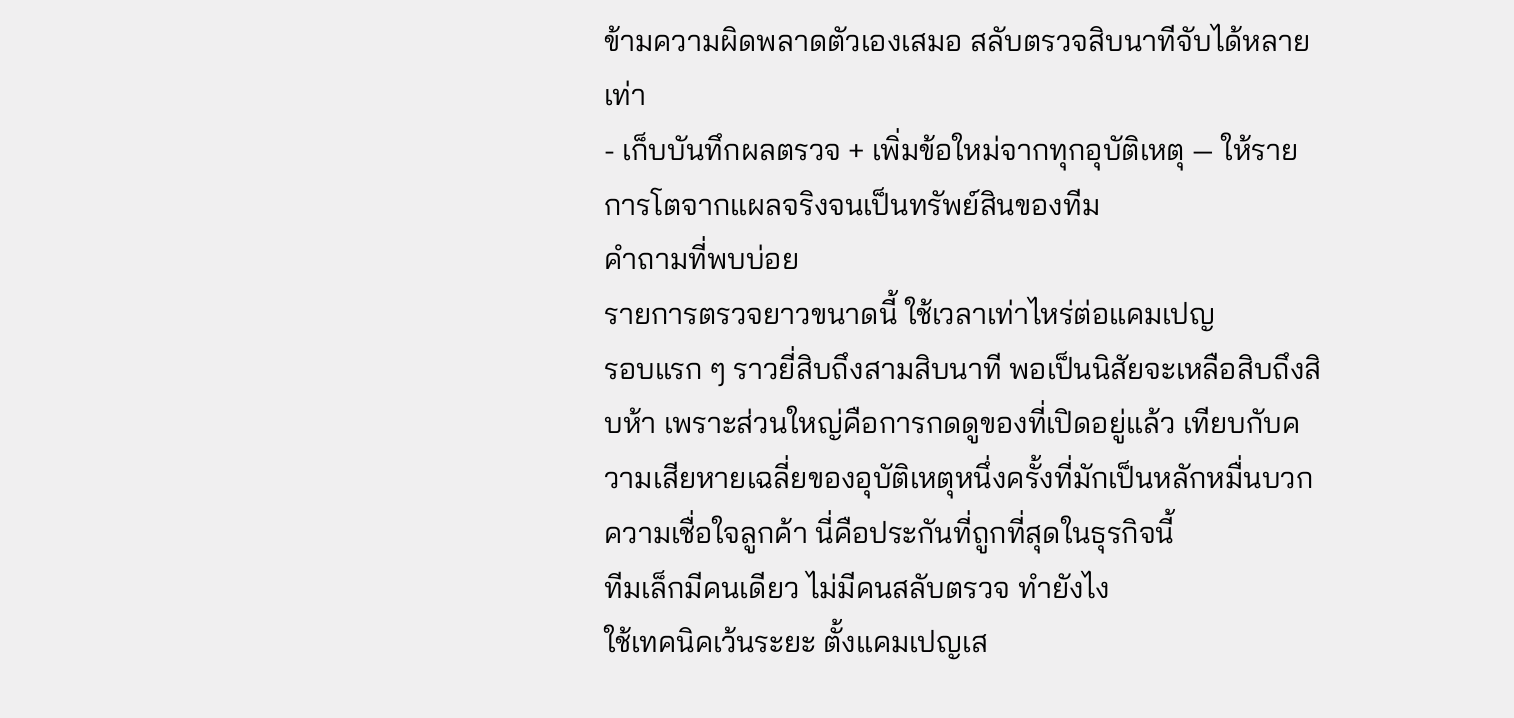ข้ามความผิดพลาดตัวเองเสมอ สลับตรวจสิบนาทีจับได้หลายเท่า
- เก็บบันทึกผลตรวจ + เพิ่มข้อใหม่จากทุกอุบัติเหตุ — ให้รายการโตจากแผลจริงจนเป็นทรัพย์สินของทีม
คำถามที่พบบ่อย
รายการตรวจยาวขนาดนี้ ใช้เวลาเท่าไหร่ต่อแคมเปญ
รอบแรก ๆ ราวยี่สิบถึงสามสิบนาที พอเป็นนิสัยจะเหลือสิบถึงสิบห้า เพราะส่วนใหญ่คือการกดดูของที่เปิดอยู่แล้ว เทียบกับความเสียหายเฉลี่ยของอุบัติเหตุหนึ่งครั้งที่มักเป็นหลักหมื่นบวกความเชื่อใจลูกค้า นี่คือประกันที่ถูกที่สุดในธุรกิจนี้
ทีมเล็กมีคนเดียว ไม่มีคนสลับตรวจ ทำยังไง
ใช้เทคนิคเว้นระยะ ตั้งแคมเปญเส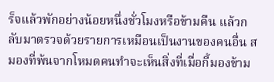ร็จแล้วพักอย่างน้อยหนึ่งชั่วโมงหรือข้ามคืน แล้วกลับมาตรวจด้วยรายการเหมือนเป็นงานของคนอื่น สมองที่พ้นจากโหมดคนทำจะเห็นสิ่งที่เมื่อกี้มองข้าม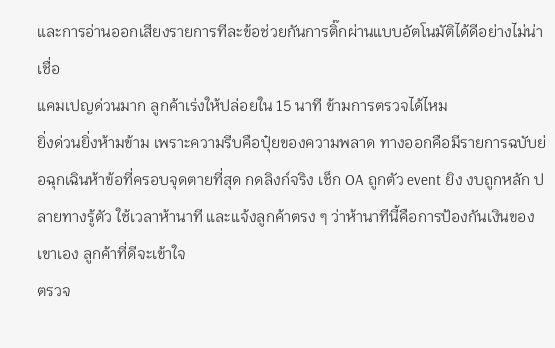และการอ่านออกเสียงรายการทีละข้อช่วยกันการติ๊กผ่านแบบอัตโนมัติได้ดีอย่างไม่น่าเชื่อ
แคมเปญด่วนมาก ลูกค้าเร่งให้ปล่อยใน 15 นาที ข้ามการตรวจได้ไหม
ยิ่งด่วนยิ่งห้ามข้าม เพราะความรีบคือปุ๋ยของความพลาด ทางออกคือมีรายการฉบับย่อฉุกเฉินห้าข้อที่ครอบจุดตายที่สุด กดลิงก์จริง เช็ก OA ถูกตัว event ยิง งบถูกหลัก ปลายทางรู้ตัว ใช้เวลาห้านาที และแจ้งลูกค้าตรง ๆ ว่าห้านาทีนี้คือการป้องกันเงินของเขาเอง ลูกค้าที่ดีจะเข้าใจ
ตรวจ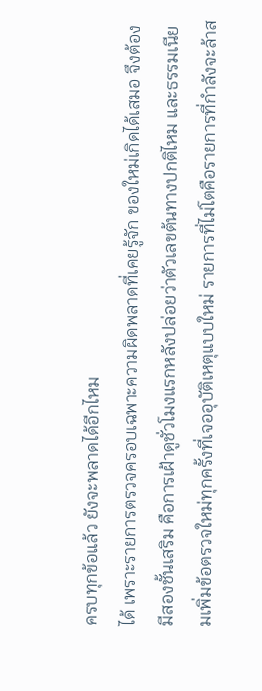ครบทุกข้อแล้ว ยังจะพลาดได้อีกไหม
ได้ เพราะรายการตรวจครอบเฉพาะความผิดพลาดที่เคยรู้จัก ของใหม่เกิดได้เสมอ จึงต้องมีสองชั้นเสริม คือการเฝ้าดูชั่วโมงแรกหลังปล่อยว่าตัวเลขต้นทางปกติไหม และธรรมเนียมเพิ่มข้อตรวจใหม่ทุกครั้งที่เจออุบัติเหตุแบบใหม่ รายการที่ไม่โตคือรายการที่กำลังจะล้าส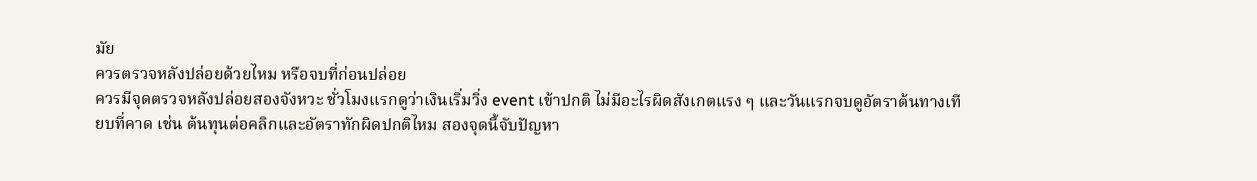มัย
ควรตรวจหลังปล่อยด้วยไหม หรือจบที่ก่อนปล่อย
ควรมีจุดตรวจหลังปล่อยสองจังหวะ ชั่วโมงแรกดูว่าเงินเริ่มวิ่ง event เข้าปกติ ไม่มีอะไรผิดสังเกตแรง ๆ และวันแรกจบดูอัตราต้นทางเทียบที่คาด เช่น ต้นทุนต่อคลิกและอัตราทักผิดปกติไหม สองจุดนี้จับปัญหา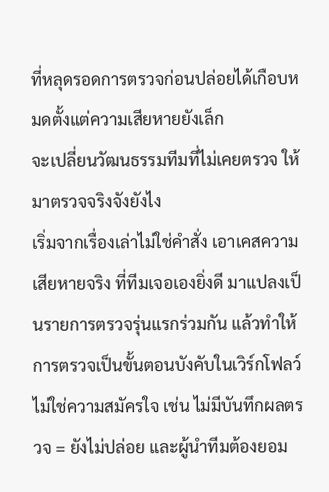ที่หลุดรอดการตรวจก่อนปล่อยได้เกือบหมดตั้งแต่ความเสียหายยังเล็ก
จะเปลี่ยนวัฒนธรรมทีมที่ไม่เคยตรวจ ให้มาตรวจจริงจังยังไง
เริ่มจากเรื่องเล่าไม่ใช่คำสั่ง เอาเคสความเสียหายจริง ที่ทีมเจอเองยิ่งดี มาแปลงเป็นรายการตรวจรุ่นแรกร่วมกัน แล้วทำให้การตรวจเป็นขั้นตอนบังคับในเวิร์กโฟลว์ ไม่ใช่ความสมัครใจ เช่น ไม่มีบันทึกผลตรวจ = ยังไม่ปล่อย และผู้นำทีมต้องยอม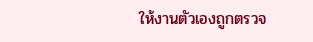ให้งานตัวเองถูกตรวจ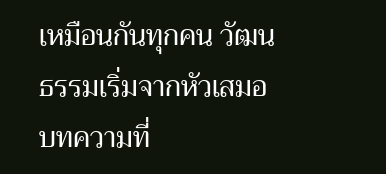เหมือนกันทุกคน วัฒนธรรมเริ่มจากหัวเสมอ
บทความที่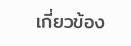เกี่ยวข้อง